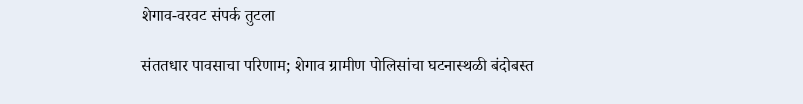शेगाव-वरवट संपर्क तुटला

संततधार पावसाचा परिणाम; शेगाव ग्रामीण पोलिसांचा घटनास्थळी बंदोबस्त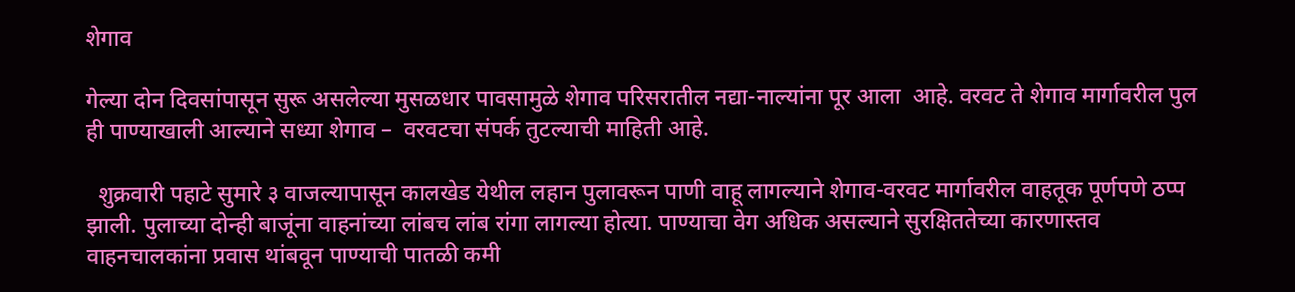शेगाव

गेल्या दोन दिवसांपासून सुरू असलेल्या मुसळधार पावसामुळे शेगाव परिसरातील नद्या-नाल्यांना पूर आला  आहे. वरवट ते शेगाव मार्गावरील पुल ही पाण्याखाली आल्याने सध्या शेगाव –  वरवटचा संपर्क तुटल्याची माहिती आहे.

  शुक्रवारी पहाटे सुमारे ३ वाजल्यापासून कालखेड येथील लहान पुलावरून पाणी वाहू लागल्याने शेगाव-वरवट मार्गावरील वाहतूक पूर्णपणे ठप्प झाली. पुलाच्या दोन्ही बाजूंना वाहनांच्या लांबच लांब रांगा लागल्या होत्या. पाण्याचा वेग अधिक असल्याने सुरक्षिततेच्या कारणास्तव वाहनचालकांना प्रवास थांबवून पाण्याची पातळी कमी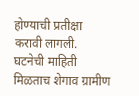होण्याची प्रतीक्षा करावी लागली. घटनेची माहिती मिळताच शेगाव ग्रामीण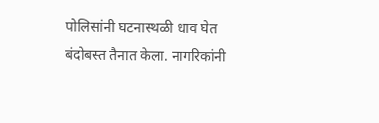पोलिसांनी घटनास्थळी धाव घेत बंदोबस्त तैनात केला. नागरिकांनी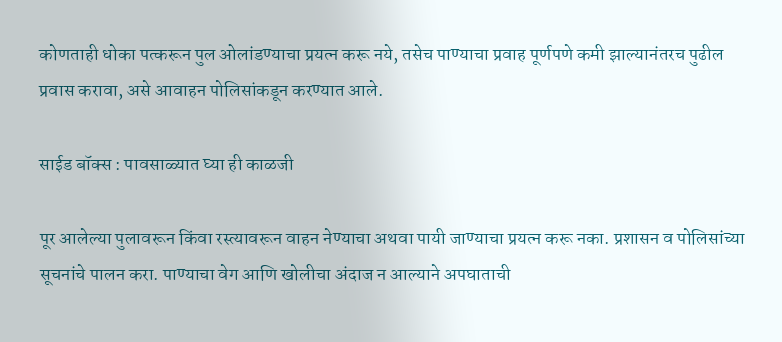कोणताही धोका पत्करून पुल ओलांडण्याचा प्रयत्न करू नये, तसेच पाण्याचा प्रवाह पूर्णपणे कमी झाल्यानंतरच पुढील प्रवास करावा, असे आवाहन पोलिसांकडून करण्यात आले.

साईड बॉक्स : पावसाळ्यात घ्या ही काळजी

पूर आलेल्या पुलावरून किंवा रस्त्यावरून वाहन नेण्याचा अथवा पायी जाण्याचा प्रयत्न करू नका. प्रशासन व पोलिसांच्या सूचनांचे पालन करा. पाण्याचा वेग आणि खोलीचा अंदाज न आल्याने अपघाताची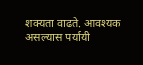शक्यता वाढते. आवश्यक असल्यास पर्यायी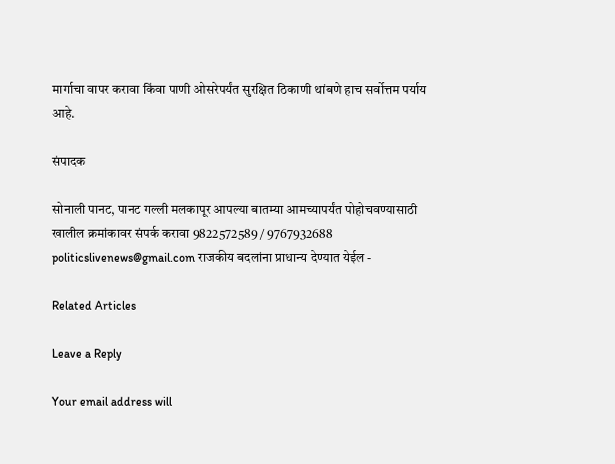मार्गाचा वापर करावा किंवा पाणी ओसरेपर्यंत सुरक्षित ठिकाणी थांबणे हाच सर्वोत्तम पर्याय आहे.

संपादक

सोनाली पानट, पानट गल्ली मलकापूर आपल्या बातम्या आमच्यापर्यंत पोहोचवण्यासाठी खालील क्रमांकावर संपर्क करावा 9822572589 / 9767932688 politicslivenews@gmail.com राजकीय बदलांना प्राधान्य देण्यात येईल -

Related Articles

Leave a Reply

Your email address will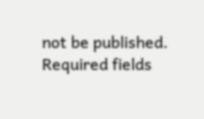not be published. Required fields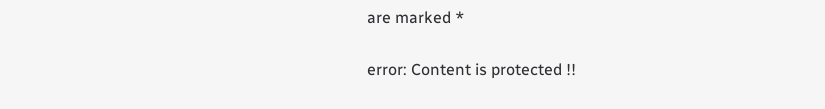are marked *

error: Content is protected !!